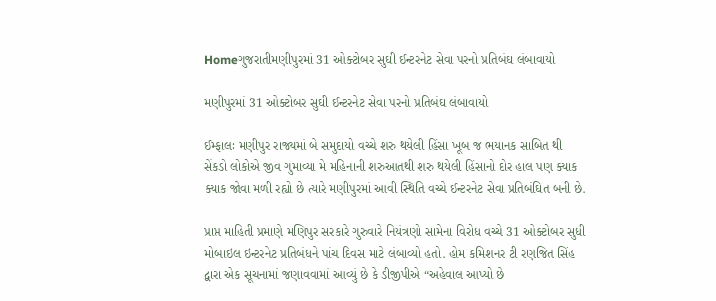Homeગુજરાતીમણીપુરમાં 31 ઓક્ટોબર સુઘી ઈન્ટરનેટ સેવા પરનો પ્રતિબંઘ લંબાવાયો

મણીપુરમાં 31 ઓક્ટોબર સુઘી ઈન્ટરનેટ સેવા પરનો પ્રતિબંઘ લંબાવાયો

ઈમ્ફાલઃ મણીપુર રાજ્યમાં બે સમુદાયો વચ્ચે શરુ થયેલી હિંસા ખૂબ જ ભયાનક સાબિત થી સેંકડો લોકોએ જીવ ગુમાવ્યા મે મહિનાની શરુઆતથી શરુ થયેલી હિંસાનો દોર હાલ પણ ક્યાક ક્યાક જોવા મળી રહ્યો છે ત્યારે મણીપુરમાં આવી સ્થિતિ વચ્ચે ઈન્ટરનેટ સેવા પ્રતિબંઘિત બની છે.

પ્રાપ્ત માહિતી પ્રમાણે મણિપુર સરકારે ગુરુવારે નિયંત્રણો સામેના વિરોધ વચ્ચે 31 ઓક્ટોબર સુધી મોબાઇલ ઇન્ટરનેટ પ્રતિબંધને પાંચ દિવસ માટે લંબાવ્યો હતો. હોમ કમિશનર ટી રણજિત સિંહ દ્વારા એક સૂચનામાં જણાવવામાં આવ્યું છે કે ડીજીપીએ “અહેવાલ આપ્યો છે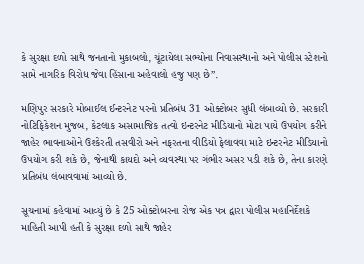કે સુરક્ષા દળો સાથે જનતાનો મુકાબલો, ચૂંટાયેલા સભ્યોના નિવાસસ્થાનો અને પોલીસ સ્ટેશનો સામે નાગરિક વિરોધ જેવા હિંસાના અહેવાલો હજુ પણ છે”.

મણિપુર સરકારે મોબાઈલ ઈન્ટરનેટ પરનો પ્રતિબંધ 31 ઓક્ટોબર સુધી લંબાવ્યો છે. સરકારી નોટિફિકેશન મુજબ, કેટલાક અસામાજિક તત્વો ઇન્ટરનેટ મીડિયાનો મોટા પાયે ઉપયોગ કરીને જાહેર ભાવનાઓને ઉશ્કેરતી તસવીરો અને નફરતના વીડિયો ફેલાવવા માટે ઇન્ટરનેટ મીડિયાનો ઉપયોગ કરી શકે છે, જેનાથી કાયદો અને વ્યવસ્થા પર ગંભીર અસર પડી શકે છે, તેના કારણે પ્રતિબંધ લંબાવવામાં આવ્યો છે.

સૂચનામાં કહેવામાં આવ્યું છે કે 25 ઓક્ટોબરના રોજ એક પત્ર દ્વારા પોલીસ મહાનિર્દેશકે માહિતી આપી હતી કે સુરક્ષા દળો સાથે જાહેર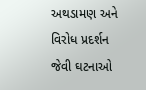અથડામણ અને વિરોધ પ્રદર્શન જેવી ઘટનાઓ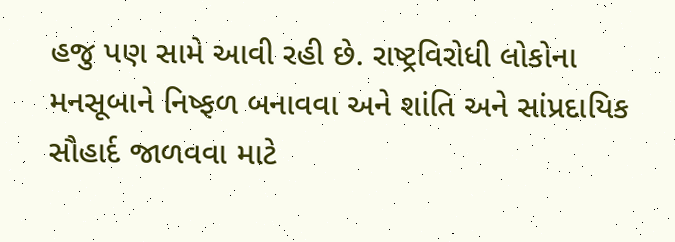હજુ પણ સામે આવી રહી છે. રાષ્ટ્રવિરોધી લોકોના મનસૂબાને નિષ્ફળ બનાવવા અને શાંતિ અને સાંપ્રદાયિક સૌહાર્દ જાળવવા માટે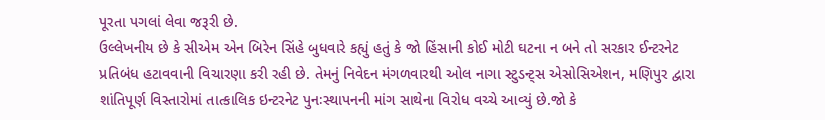પૂરતા પગલાં લેવા જરૂરી છે.
ઉલ્લેખનીય છે કે સીએમ એન બિરેન સિંહે બુધવારે કહ્યું હતું કે જો હિંસાની કોઈ મોટી ઘટના ન બને તો સરકાર ઈન્ટરનેટ પ્રતિબંધ હટાવવાની વિચારણા કરી રહી છે. તેમનું નિવેદન મંગળવારથી ઓલ નાગા સ્ટુડન્ટ્સ એસોસિએશન, મણિપુર દ્વારા શાંતિપૂર્ણ વિસ્તારોમાં તાત્કાલિક ઇન્ટરનેટ પુનઃસ્થાપનની માંગ સાથેના વિરોધ વચ્ચે આવ્યું છે.જો કે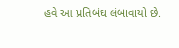હવે આ પ્રતિબંઘ લંબાવાયો છે.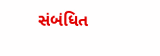સંબંધિત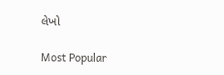લેખો

Most Popular